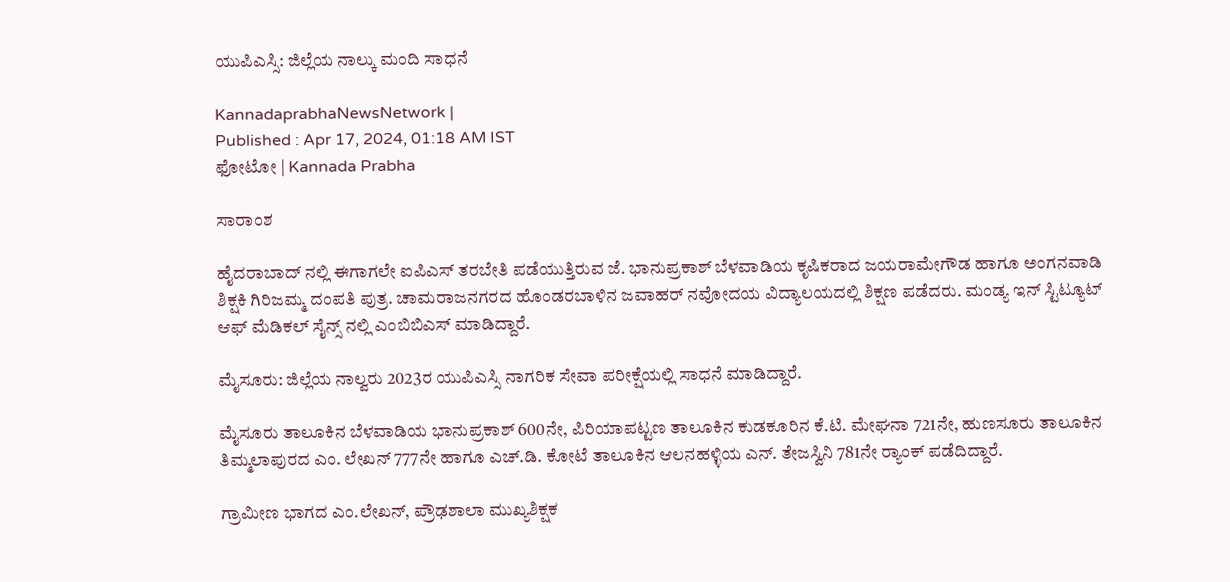ಯುಪಿಎಸ್ಸಿ: ಜಿಲ್ಲೆಯ ನಾಲ್ಕು ಮಂದಿ ಸಾಧನೆ

KannadaprabhaNewsNetwork |
Published : Apr 17, 2024, 01:18 AM IST
ಫೋಟೋ | Kannada Prabha

ಸಾರಾಂಶ

ಹೈದರಾಬಾದ್‌ ನಲ್ಲಿ ಈಗಾಗಲೇ ಐಪಿಎಸ್‌ ತರಬೇತಿ ಪಡೆಯುತ್ತಿರುವ ಜೆ. ಭಾನುಪ್ರಕಾಶ್‌ ಬೆಳವಾಡಿಯ ಕೃಷಿಕರಾದ ಜಯರಾಮೇಗೌಡ ಹಾಗೂ ಅಂಗನವಾಡಿ ಶಿಕ್ಷಕಿ ಗಿರಿಜಮ್ಮ ದಂಪತಿ ಪುತ್ರ. ಚಾಮರಾಜನಗರದ ಹೊಂಡರಬಾಳಿನ ಜವಾಹರ್‌ ನವೋದಯ ವಿದ್ಯಾಲಯದಲ್ಲಿ ಶಿಕ್ಷಣ ಪಡೆದರು. ಮಂಡ್ಯ ಇನ್‌ ಸ್ಟಿಟ್ಯೂಟ್‌ ಆಫ್‌ ಮೆಡಿಕಲ್‌ ಸೈನ್ಸ್‌ ನಲ್ಲಿ ಎಂಬಿಬಿಎಸ್‌ ಮಾಡಿದ್ದಾರೆ.

ಮೈಸೂರು: ಜಿಲ್ಲೆಯ ನಾಲ್ವರು 2023ರ ಯುಪಿಎಸ್ಸಿ ನಾಗರಿಕ ಸೇವಾ ‍ಪರೀಕ್ಷೆಯಲ್ಲಿ ಸಾಧನೆ ಮಾಡಿದ್ದಾರೆ.

ಮೈಸೂರು ತಾಲೂಕಿನ ಬೆಳವಾಡಿಯ ಭಾನುಪ್ರಕಾಶ್‌ 600ನೇ, ಪಿರಿಯಾಪಟ್ಟಣ ತಾಲೂಕಿನ ಕುಡಕೂರಿನ ಕೆ.ಟಿ. ಮೇಘನಾ 721ನೇ, ಹುಣಸೂರು ತಾಲೂಕಿನ ತಿಮ್ಮಲಾಪುರದ ಎಂ. ಲೇಖನ್‌ 777ನೇ ಹಾಗೂ ಎಚ್‌.ಡಿ. ಕೋಟೆ ತಾಲೂಕಿನ ಆಲನಹಳ್ಳಿಯ ಎನ್‌. ತೇಜಸ್ವಿನಿ 781ನೇ ರ‍್ಯಾಂಕ್ ಪಡೆದಿದ್ದಾರೆ.

ಗ್ರಾಮೀಣ ಭಾಗದ ಎಂ.ಲೇಖನ್‌, ಪ್ರೌಢಶಾಲಾ ಮುಖ್ಯಶಿಕ್ಷಕ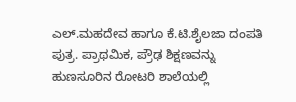ಎಲ್‌.ಮಹದೇವ ಹಾಗೂ ಕೆ.ಟಿ.ಶೈಲಜಾ ದಂಪತಿ ಪುತ್ರ. ಪ್ರಾಥಮಿಕ, ಪ್ರೌಢ ಶಿಕ್ಷಣವನ್ನು ಹುಣಸೂರಿನ ರೋಟರಿ ಶಾಲೆಯಲ್ಲಿ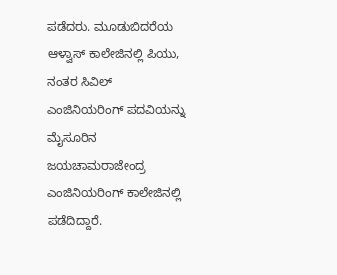ಪಡೆದರು. ಮೂಡುಬಿದರೆಯ ಆಳ್ವಾಸ್‌ ಕಾಲೇಜಿನಲ್ಲಿ ಪಿಯು, ನಂತರ ಸಿವಿಲ್‌ ಎಂಜಿನಿಯರಿಂಗ್‌ ಪದವಿಯನ್ನು ಮೈಸೂರಿನ ಜಯಚಾಮರಾಜೇಂದ್ರ ಎಂಜಿನಿಯರಿಂಗ್ ಕಾಲೇಜಿನಲ್ಲಿ ಪಡೆದಿದ್ದಾರೆ.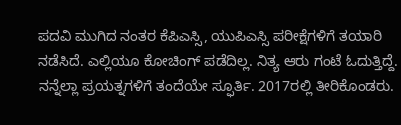ಪದವಿ ಮುಗಿದ ನಂತರ ಕೆಪಿಎಸ್ಸಿ, ಯುಪಿಎಸ್ಸಿ ಪರೀಕ್ಷೆಗಳಿಗೆ ತಯಾರಿ ನಡೆಸಿದೆ. ಎಲ್ಲಿಯೂ ಕೋಚಿಂಗ್ ಪಡೆದಿಲ್ಲ. ನಿತ್ಯ ಆರು ಗಂಟೆ ಓದುತ್ತಿದ್ದೆ. ನನ್ನೆಲ್ಲಾ ಪ್ರಯತ್ನಗಳಿಗೆ ತಂದೆಯೇ ಸ್ಫೂರ್ತಿ. 2017ರಲ್ಲಿ ತೀರಿಕೊಂಡರು.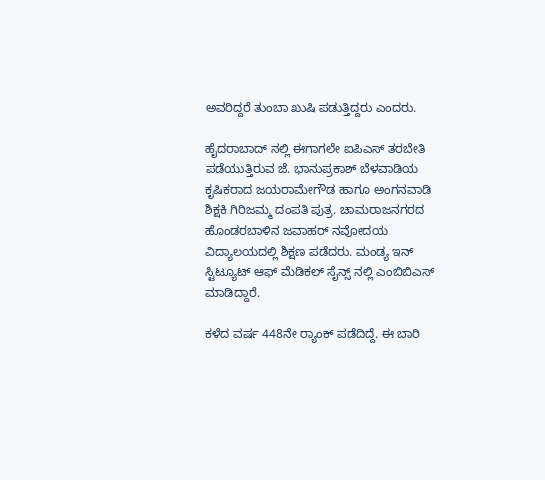ಅವರಿದ್ದರೆ ತುಂಬಾ ಖುಷಿ ಪಡುತ್ತಿದ್ದರು ಎಂದರು.

ಹೈದರಾಬಾದ್‌ ನಲ್ಲಿ ಈಗಾಗಲೇ ಐಪಿಎಸ್‌ ತರಬೇತಿ ಪಡೆಯುತ್ತಿರುವ ಜೆ. ಭಾನುಪ್ರಕಾಶ್‌ ಬೆಳವಾಡಿಯ ಕೃಷಿಕರಾದ ಜಯರಾಮೇಗೌಡ ಹಾಗೂ ಅಂಗನವಾಡಿ ಶಿಕ್ಷಕಿ ಗಿರಿಜಮ್ಮ ದಂಪತಿ ಪುತ್ರ. ಚಾಮರಾಜನಗರದ ಹೊಂಡರಬಾಳಿನ ಜವಾಹರ್‌ ನವೋದಯ ವಿದ್ಯಾಲಯದಲ್ಲಿ ಶಿಕ್ಷಣ ಪಡೆದರು. ಮಂಡ್ಯ ಇನ್‌ ಸ್ಟಿಟ್ಯೂಟ್‌ ಆಫ್‌ ಮೆಡಿಕಲ್‌ ಸೈನ್ಸ್‌ ನಲ್ಲಿ ಎಂಬಿಬಿಎಸ್‌ ಮಾಡಿದ್ದಾರೆ.

ಕಳೆದ ವರ್ಷ 448ನೇ ರ‍್ಯಾಂಕ್‌ ಪಡೆದಿದ್ದೆ. ಈ ಬಾರಿ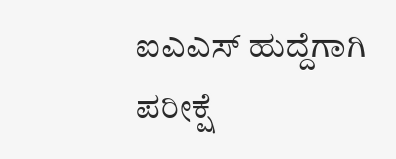ಐಎಎಸ್‌ ಹುದ್ದೆಗಾಗಿ ಪರೀಕ್ಷೆ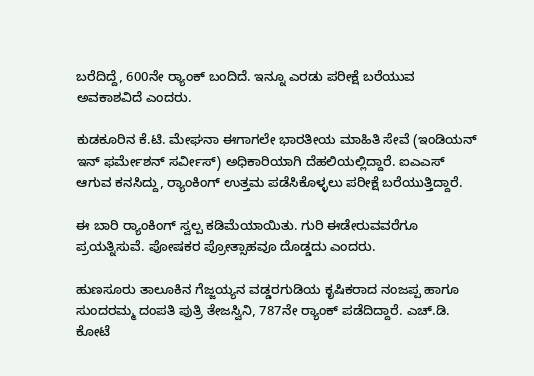ಬರೆದಿದ್ದೆ, 600ನೇ ರ‍್ಯಾಂಕ್‌ ಬಂದಿದೆ. ಇನ್ನೂ ಎರಡು ಪರೀಕ್ಷೆ ಬರೆಯುವ ಅವಕಾಶವಿದೆ ಎಂದರು.

ಕುಡಕೂರಿನ ಕೆ.ಟಿ. ಮೇಘನಾ ಈಗಾಗಲೇ ಭಾರತೀಯ ಮಾಹಿತಿ ಸೇವೆ (ಇಂಡಿಯನ್‌ ಇನ್‌ ಫರ್ಮೇಶನ್‌ ಸರ್ವೀಸ್‌) ಅಧಿಕಾರಿಯಾಗಿ ದೆಹಲಿಯಲ್ಲಿದ್ದಾರೆ. ಐಎಎಸ್‌ ಆಗುವ ಕನಸಿದ್ದು, ರ‍್ಯಾಂಕಿಂಗ್ ಉತ್ತಮ ಪಡೆಸಿಕೊಳ್ಳಲು ಪರೀಕ್ಷೆ ಬರೆಯುತ್ತಿದ್ದಾರೆ.

ಈ ಬಾರಿ ರ‍್ಯಾಂಕಿಂಗ್‌ ಸ್ವಲ್ಪ ಕಡಿಮೆಯಾಯಿತು. ಗುರಿ ಈಡೇರುವವರೆಗೂ ಪ್ರಯತ್ನಿಸುವೆ. ಪೋಷಕರ ಪ್ರೋತ್ಸಾಹವೂ ದೊಡ್ಡದು ಎಂದರು.

ಹುಣಸೂರು ತಾಲೂಕಿನ ಗೆಜ್ಜಯ್ಯನ ವಡ್ಡರಗುಡಿಯ ಕೃಷಿಕರಾದ ನಂಜಪ್ಪ ಹಾಗೂ ಸುಂದರಮ್ಮ ದಂಪತಿ ಪುತ್ರಿ ತೇಜಸ್ವಿನಿ, 787ನೇ ರ‍್ಯಾಂಕ್ ಪಡೆದಿದ್ದಾರೆ. ಎಚ್‌.ಡಿ. ಕೋಟೆ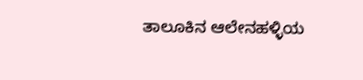ತಾಲೂಕಿನ ಆಲೇನಹಳ್ಳಿಯ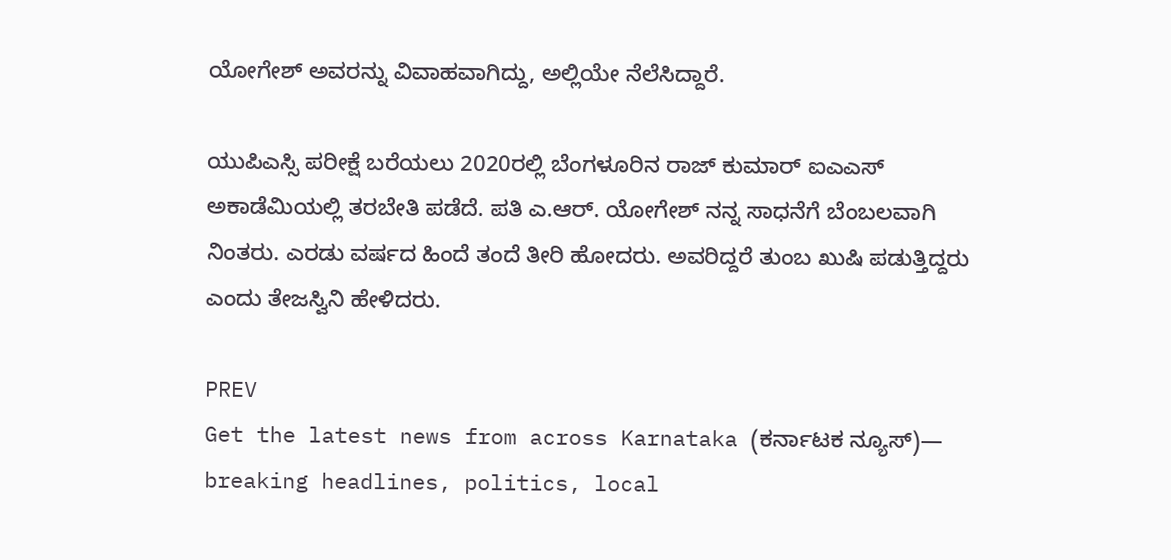ಯೋಗೇಶ್‌ ಅವರನ್ನು ವಿವಾಹವಾಗಿದ್ದು, ಅಲ್ಲಿಯೇ ನೆಲೆಸಿದ್ದಾರೆ.

ಯು‍ಪಿಎಸ್ಸಿ ಪರೀಕ್ಷೆ ಬರೆಯಲು 2020ರಲ್ಲಿ ಬೆಂಗಳೂರಿನ ರಾಜ್‌ ಕುಮಾರ್ ಐಎಎಸ್‌ ಅಕಾಡೆಮಿಯಲ್ಲಿ ತರಬೇತಿ ಪಡೆದೆ. ಪತಿ ಎ.ಆರ್‌. ಯೋಗೇಶ್‌ ನನ್ನ ಸಾಧನೆಗೆ ಬೆಂಬಲವಾಗಿ ನಿಂತರು. ಎರಡು ವರ್ಷದ ಹಿಂದೆ ತಂದೆ ತೀರಿ ಹೋದರು. ಅವರಿದ್ದರೆ ತುಂಬ ಖುಷಿ ಪಡುತ್ತಿದ್ದರು ಎಂದು ತೇಜಸ್ವಿನಿ ಹೇಳಿದರು.

PREV
Get the latest news from across Karnataka (ಕರ್ನಾಟಕ ನ್ಯೂಸ್)— breaking headlines, politics, local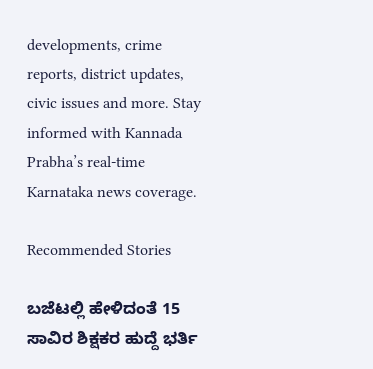developments, crime reports, district updates, civic issues and more. Stay informed with Kannada Prabha’s real‑time Karnataka news coverage.

Recommended Stories

ಬಜೆಟಲ್ಲಿ ಹೇಳಿದಂತೆ 15 ಸಾವಿರ ಶಿಕ್ಷಕರ ಹುದ್ದೆ ಭರ್ತಿ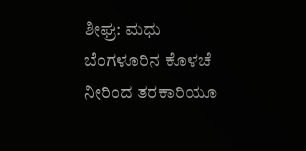ಶೀಘ್ರ: ಮಧು
ಬೆಂಗಳೂರಿನ ಕೊಳಚೆ ನೀರಿಂದ ತರಕಾರಿಯೂ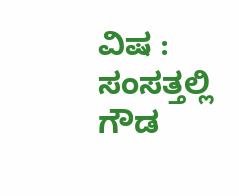ವಿಷ : ಸಂಸತ್ತಲ್ಲಿ ಗೌಡ